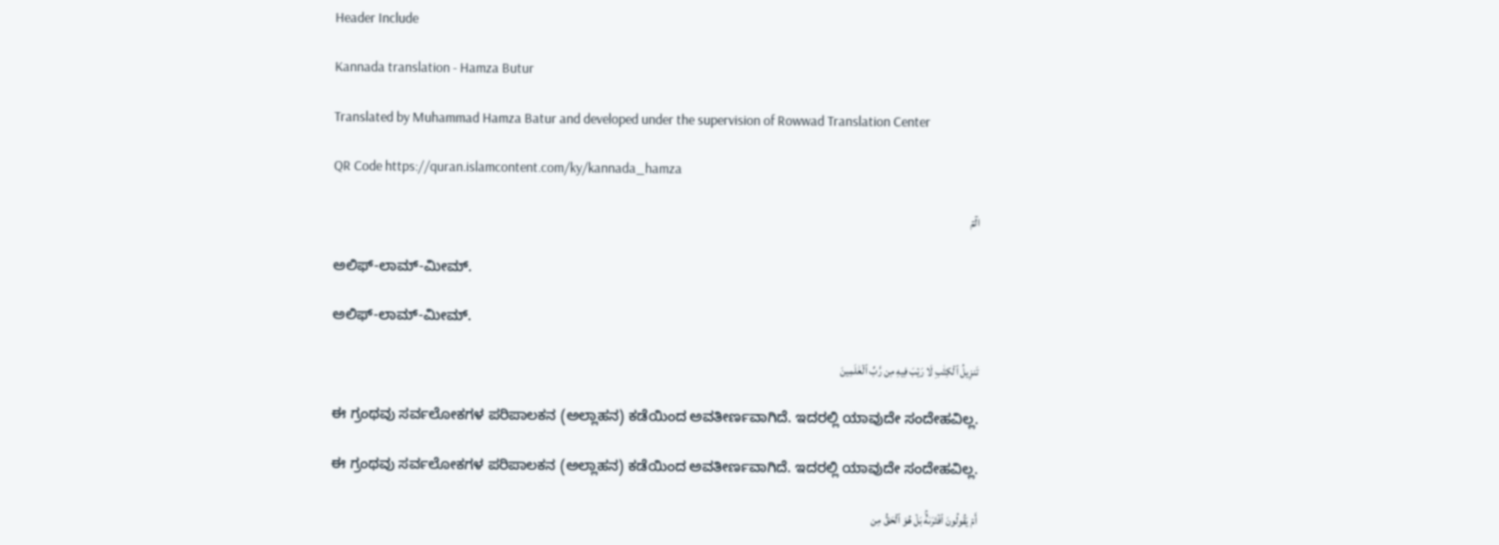Header Include

Kannada translation - Hamza Butur

Translated by Muhammad Hamza Batur and developed under the supervision of Rowwad Translation Center

QR Code https://quran.islamcontent.com/ky/kannada_hamza

الٓمٓ

ಅಲಿಫ್-ಲಾಮ್-ಮೀಮ್.

ಅಲಿಫ್-ಲಾಮ್-ಮೀಮ್.

تَنزِيلُ ٱلۡكِتَٰبِ لَا رَيۡبَ فِيهِ مِن رَّبِّ ٱلۡعَٰلَمِينَ

ಈ ಗ್ರಂಥವು ಸರ್ವಲೋಕಗಳ ಪರಿಪಾಲಕನ (ಅಲ್ಲಾಹನ) ಕಡೆಯಿಂದ ಅವತೀರ್ಣವಾಗಿದೆ. ಇದರಲ್ಲಿ ಯಾವುದೇ ಸಂದೇಹವಿಲ್ಲ.

ಈ ಗ್ರಂಥವು ಸರ್ವಲೋಕಗಳ ಪರಿಪಾಲಕನ (ಅಲ್ಲಾಹನ) ಕಡೆಯಿಂದ ಅವತೀರ್ಣವಾಗಿದೆ. ಇದರಲ್ಲಿ ಯಾವುದೇ ಸಂದೇಹವಿಲ್ಲ.

أَمۡ يَقُولُونَ ٱفۡتَرَىٰهُۚ بَلۡ هُوَ ٱلۡحَقُّ مِن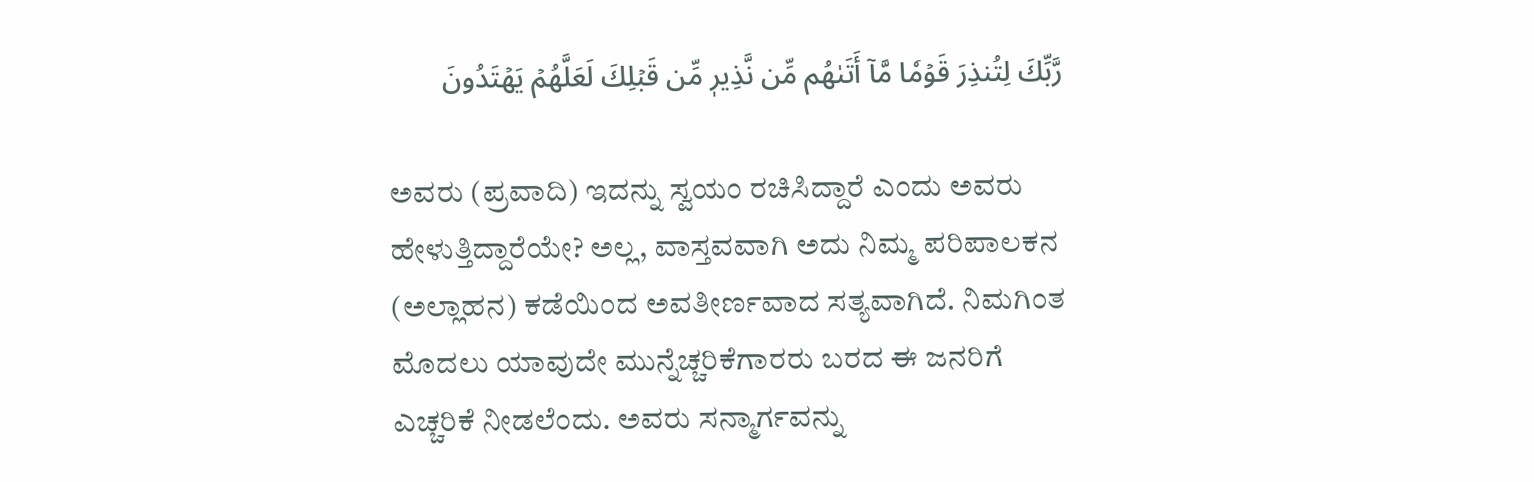رَّبِّكَ لِتُنذِرَ قَوۡمٗا مَّآ أَتَىٰهُم مِّن نَّذِيرٖ مِّن قَبۡلِكَ لَعَلَّهُمۡ يَهۡتَدُونَ

ಅವರು (ಪ್ರವಾದಿ) ಇದನ್ನು ಸ್ವಯಂ ರಚಿಸಿದ್ದಾರೆ ಎಂದು ಅವರು ಹೇಳುತ್ತಿದ್ದಾರೆಯೇ? ಅಲ್ಲ, ವಾಸ್ತವವಾಗಿ ಅದು ನಿಮ್ಮ ಪರಿಪಾಲಕನ (ಅಲ್ಲಾಹನ) ಕಡೆಯಿಂದ ಅವತೀರ್ಣವಾದ ಸತ್ಯವಾಗಿದೆ. ನಿಮಗಿಂತ ಮೊದಲು ಯಾವುದೇ ಮುನ್ನೆಚ್ಚರಿಕೆಗಾರರು ಬರದ ಈ ಜನರಿಗೆ ಎಚ್ಚರಿಕೆ ನೀಡಲೆಂದು. ಅವರು ಸನ್ಮಾರ್ಗವನ್ನು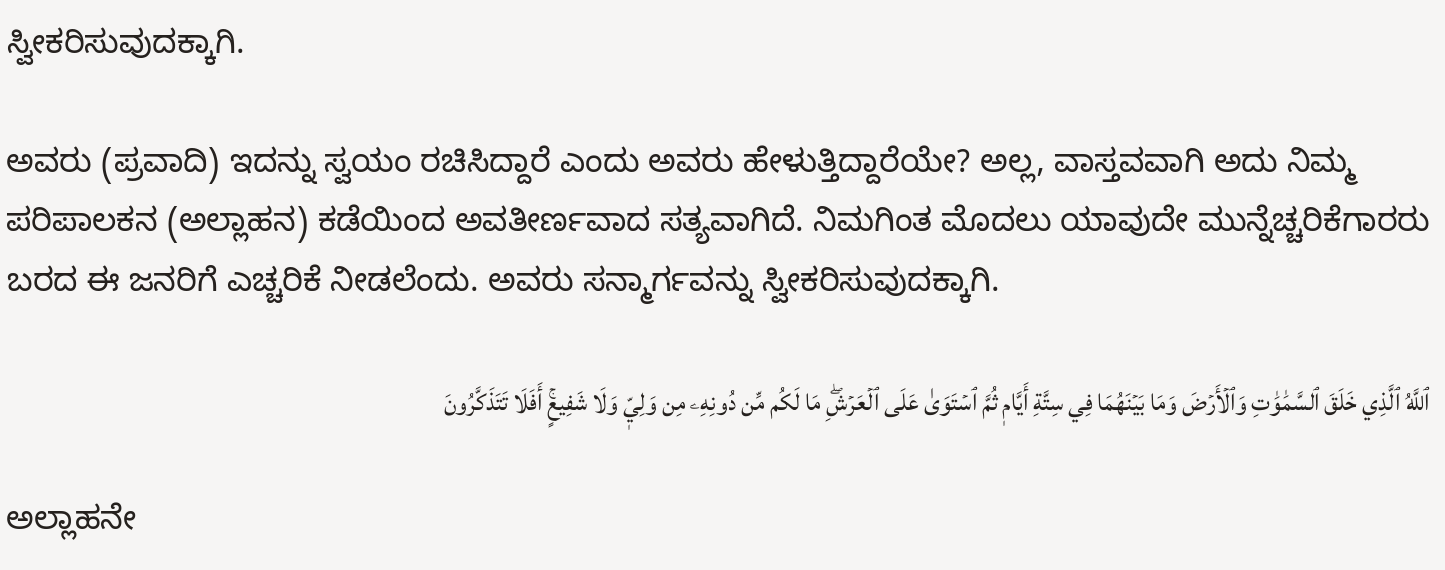ಸ್ವೀಕರಿಸುವುದಕ್ಕಾಗಿ.

ಅವರು (ಪ್ರವಾದಿ) ಇದನ್ನು ಸ್ವಯಂ ರಚಿಸಿದ್ದಾರೆ ಎಂದು ಅವರು ಹೇಳುತ್ತಿದ್ದಾರೆಯೇ? ಅಲ್ಲ, ವಾಸ್ತವವಾಗಿ ಅದು ನಿಮ್ಮ ಪರಿಪಾಲಕನ (ಅಲ್ಲಾಹನ) ಕಡೆಯಿಂದ ಅವತೀರ್ಣವಾದ ಸತ್ಯವಾಗಿದೆ. ನಿಮಗಿಂತ ಮೊದಲು ಯಾವುದೇ ಮುನ್ನೆಚ್ಚರಿಕೆಗಾರರು ಬರದ ಈ ಜನರಿಗೆ ಎಚ್ಚರಿಕೆ ನೀಡಲೆಂದು. ಅವರು ಸನ್ಮಾರ್ಗವನ್ನು ಸ್ವೀಕರಿಸುವುದಕ್ಕಾಗಿ.

ٱللَّهُ ٱلَّذِي خَلَقَ ٱلسَّمَٰوَٰتِ وَٱلۡأَرۡضَ وَمَا بَيۡنَهُمَا فِي سِتَّةِ أَيَّامٖ ثُمَّ ٱسۡتَوَىٰ عَلَى ٱلۡعَرۡشِۖ مَا لَكُم مِّن دُونِهِۦ مِن وَلِيّٖ وَلَا شَفِيعٍۚ أَفَلَا تَتَذَكَّرُونَ

ಅಲ್ಲಾಹನೇ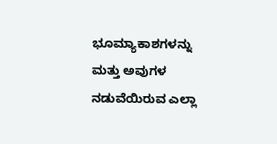ಭೂಮ್ಯಾಕಾಶಗಳನ್ನು ಮತ್ತು ಅವುಗಳ ನಡುವೆಯಿರುವ ಎಲ್ಲಾ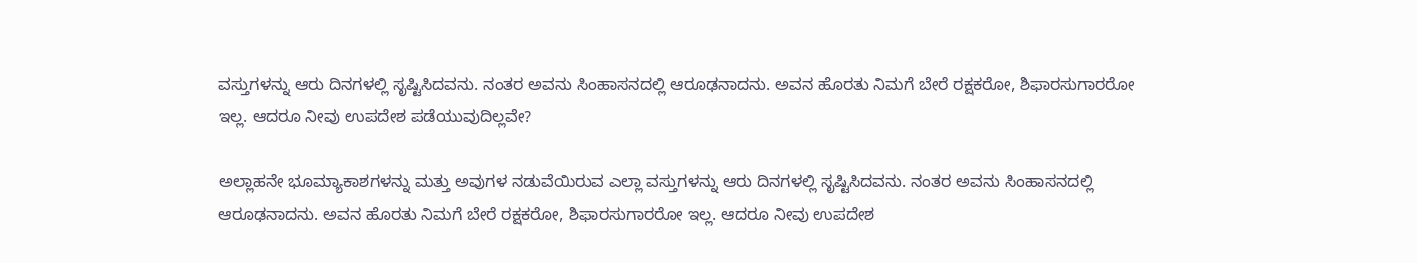ವಸ್ತುಗಳನ್ನು ಆರು ದಿನಗಳಲ್ಲಿ ಸೃಷ್ಟಿಸಿದವನು. ನಂತರ ಅವನು ಸಿಂಹಾಸನದಲ್ಲಿ ಆರೂಢನಾದನು. ಅವನ ಹೊರತು ನಿಮಗೆ ಬೇರೆ ರಕ್ಷಕರೋ, ಶಿಫಾರಸುಗಾರರೋ ಇಲ್ಲ. ಆದರೂ ನೀವು ಉಪದೇಶ ಪಡೆಯುವುದಿಲ್ಲವೇ?

ಅಲ್ಲಾಹನೇ ಭೂಮ್ಯಾಕಾಶಗಳನ್ನು ಮತ್ತು ಅವುಗಳ ನಡುವೆಯಿರುವ ಎಲ್ಲಾ ವಸ್ತುಗಳನ್ನು ಆರು ದಿನಗಳಲ್ಲಿ ಸೃಷ್ಟಿಸಿದವನು. ನಂತರ ಅವನು ಸಿಂಹಾಸನದಲ್ಲಿ ಆರೂಢನಾದನು. ಅವನ ಹೊರತು ನಿಮಗೆ ಬೇರೆ ರಕ್ಷಕರೋ, ಶಿಫಾರಸುಗಾರರೋ ಇಲ್ಲ. ಆದರೂ ನೀವು ಉಪದೇಶ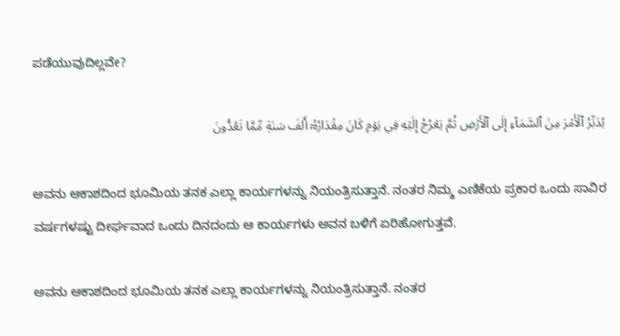ಪಡೆಯುವುದಿಲ್ಲವೇ?

يُدَبِّرُ ٱلۡأَمۡرَ مِنَ ٱلسَّمَآءِ إِلَى ٱلۡأَرۡضِ ثُمَّ يَعۡرُجُ إِلَيۡهِ فِي يَوۡمٖ كَانَ مِقۡدَارُهُۥٓ أَلۡفَ سَنَةٖ مِّمَّا تَعُدُّونَ

ಅವನು ಆಕಾಶದಿಂದ ಭೂಮಿಯ ತನಕ ಎಲ್ಲಾ ಕಾರ್ಯಗಳನ್ನು ನಿಯಂತ್ರಿಸುತ್ತಾನೆ. ನಂತರ ನಿಮ್ಮ ಎಣಿಕೆಯ ಪ್ರಕಾರ ಒಂದು ಸಾವಿರ ವರ್ಷಗಳಷ್ಟು ದೀರ್ಘವಾದ ಒಂದು ದಿನದಂದು ಆ ಕಾರ್ಯಗಳು ಅವನ ಬಳಿಗೆ ಏರಿಹೋಗುತ್ತವೆ.

ಅವನು ಆಕಾಶದಿಂದ ಭೂಮಿಯ ತನಕ ಎಲ್ಲಾ ಕಾರ್ಯಗಳನ್ನು ನಿಯಂತ್ರಿಸುತ್ತಾನೆ. ನಂತರ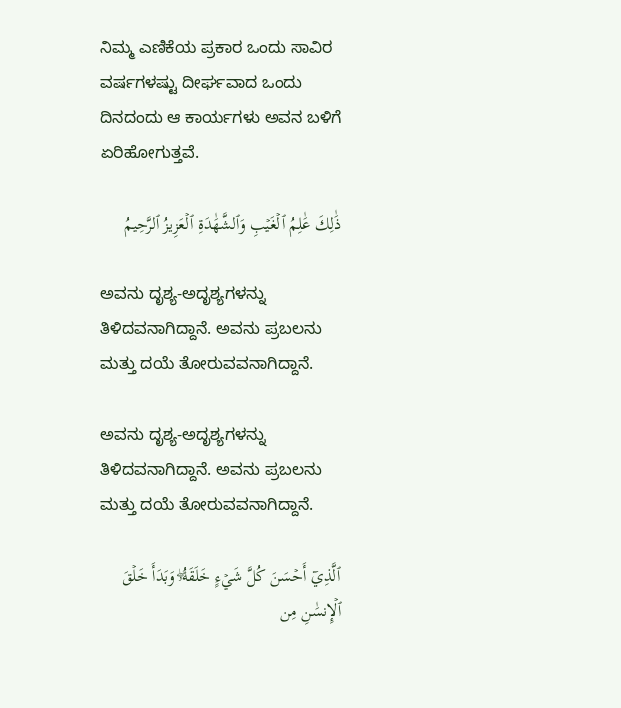ನಿಮ್ಮ ಎಣಿಕೆಯ ಪ್ರಕಾರ ಒಂದು ಸಾವಿರ ವರ್ಷಗಳಷ್ಟು ದೀರ್ಘವಾದ ಒಂದು ದಿನದಂದು ಆ ಕಾರ್ಯಗಳು ಅವನ ಬಳಿಗೆ ಏರಿಹೋಗುತ್ತವೆ.

ذَٰلِكَ عَٰلِمُ ٱلۡغَيۡبِ وَٱلشَّهَٰدَةِ ٱلۡعَزِيزُ ٱلرَّحِيمُ

ಅವನು ದೃಶ್ಯ-ಅದೃಶ್ಯಗಳನ್ನು ತಿಳಿದವನಾಗಿದ್ದಾನೆ. ಅವನು ಪ್ರಬಲನು ಮತ್ತು ದಯೆ ತೋರುವವನಾಗಿದ್ದಾನೆ.

ಅವನು ದೃಶ್ಯ-ಅದೃಶ್ಯಗಳನ್ನು ತಿಳಿದವನಾಗಿದ್ದಾನೆ. ಅವನು ಪ್ರಬಲನು ಮತ್ತು ದಯೆ ತೋರುವವನಾಗಿದ್ದಾನೆ.

ٱلَّذِيٓ أَحۡسَنَ كُلَّ شَيۡءٍ خَلَقَهُۥۖ وَبَدَأَ خَلۡقَ ٱلۡإِنسَٰنِ مِن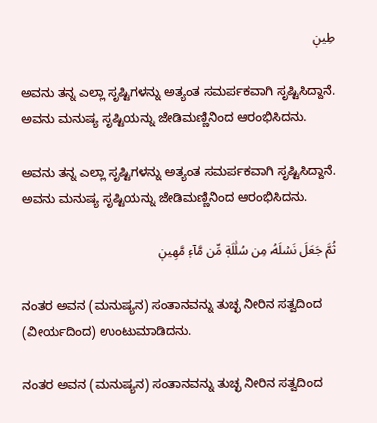طِينٖ

ಅವನು ತನ್ನ ಎಲ್ಲಾ ಸೃಷ್ಟಿಗಳನ್ನು ಅತ್ಯಂತ ಸಮರ್ಪಕವಾಗಿ ಸೃಷ್ಟಿಸಿದ್ದಾನೆ. ಅವನು ಮನುಷ್ಯ ಸೃಷ್ಟಿಯನ್ನು ಜೇಡಿಮಣ್ಣಿನಿಂದ ಆರಂಭಿಸಿದನು.

ಅವನು ತನ್ನ ಎಲ್ಲಾ ಸೃಷ್ಟಿಗಳನ್ನು ಅತ್ಯಂತ ಸಮರ್ಪಕವಾಗಿ ಸೃಷ್ಟಿಸಿದ್ದಾನೆ. ಅವನು ಮನುಷ್ಯ ಸೃಷ್ಟಿಯನ್ನು ಜೇಡಿಮಣ್ಣಿನಿಂದ ಆರಂಭಿಸಿದನು.

ثُمَّ جَعَلَ نَسۡلَهُۥ مِن سُلَٰلَةٖ مِّن مَّآءٖ مَّهِينٖ

ನಂತರ ಅವನ (ಮನುಷ್ಯನ) ಸಂತಾನವನ್ನು ತುಚ್ಛ ನೀರಿನ ಸತ್ವದಿಂದ (ವೀರ್ಯದಿಂದ) ಉಂಟುಮಾಡಿದನು.

ನಂತರ ಅವನ (ಮನುಷ್ಯನ) ಸಂತಾನವನ್ನು ತುಚ್ಛ ನೀರಿನ ಸತ್ವದಿಂದ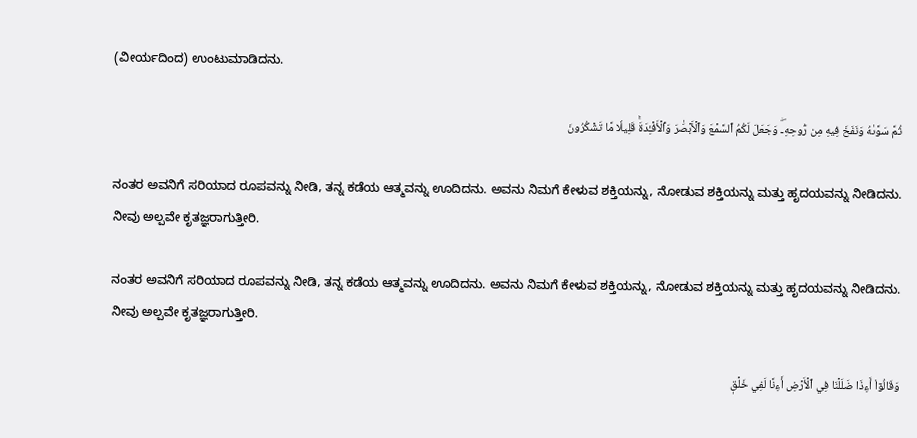(ವೀರ್ಯದಿಂದ) ಉಂಟುಮಾಡಿದನು.

ثُمَّ سَوَّىٰهُ وَنَفَخَ فِيهِ مِن رُّوحِهِۦۖ وَجَعَلَ لَكُمُ ٱلسَّمۡعَ وَٱلۡأَبۡصَٰرَ وَٱلۡأَفۡـِٔدَةَۚ قَلِيلٗا مَّا تَشۡكُرُونَ

ನಂತರ ಅವನಿಗೆ ಸರಿಯಾದ ರೂಪವನ್ನು ನೀಡಿ, ತನ್ನ ಕಡೆಯ ಆತ್ಮವನ್ನು ಊದಿದನು. ಅವನು ನಿಮಗೆ ಕೇಳುವ ಶಕ್ತಿಯನ್ನು, ನೋಡುವ ಶಕ್ತಿಯನ್ನು ಮತ್ತು ಹೃದಯವನ್ನು ನೀಡಿದನು. ನೀವು ಅಲ್ಪವೇ ಕೃತಜ್ಞರಾಗುತ್ತೀರಿ.

ನಂತರ ಅವನಿಗೆ ಸರಿಯಾದ ರೂಪವನ್ನು ನೀಡಿ, ತನ್ನ ಕಡೆಯ ಆತ್ಮವನ್ನು ಊದಿದನು. ಅವನು ನಿಮಗೆ ಕೇಳುವ ಶಕ್ತಿಯನ್ನು, ನೋಡುವ ಶಕ್ತಿಯನ್ನು ಮತ್ತು ಹೃದಯವನ್ನು ನೀಡಿದನು. ನೀವು ಅಲ್ಪವೇ ಕೃತಜ್ಞರಾಗುತ್ತೀರಿ.

وَقَالُوٓاْ أَءِذَا ضَلَلۡنَا فِي ٱلۡأَرۡضِ أَءِنَّا لَفِي خَلۡقٖ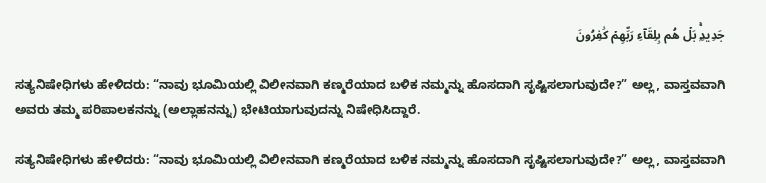جَدِيدِۭۚ بَلۡ هُم بِلِقَآءِ رَبِّهِمۡ كَٰفِرُونَ

ಸತ್ಯನಿಷೇಧಿಗಳು ಹೇಳಿದರು: “ನಾವು ಭೂಮಿಯಲ್ಲಿ ವಿಲೀನವಾಗಿ ಕಣ್ಮರೆಯಾದ ಬಳಿಕ ನಮ್ಮನ್ನು ಹೊಸದಾಗಿ ಸೃಷ್ಟಿಸಲಾಗುವುದೇ?” ಅಲ್ಲ, ವಾಸ್ತವವಾಗಿ ಅವರು ತಮ್ಮ ಪರಿಪಾಲಕನನ್ನು (ಅಲ್ಲಾಹನನ್ನು) ಭೇಟಿಯಾಗುವುದನ್ನು ನಿಷೇಧಿಸಿದ್ದಾರೆ.

ಸತ್ಯನಿಷೇಧಿಗಳು ಹೇಳಿದರು: “ನಾವು ಭೂಮಿಯಲ್ಲಿ ವಿಲೀನವಾಗಿ ಕಣ್ಮರೆಯಾದ ಬಳಿಕ ನಮ್ಮನ್ನು ಹೊಸದಾಗಿ ಸೃಷ್ಟಿಸಲಾಗುವುದೇ?” ಅಲ್ಲ, ವಾಸ್ತವವಾಗಿ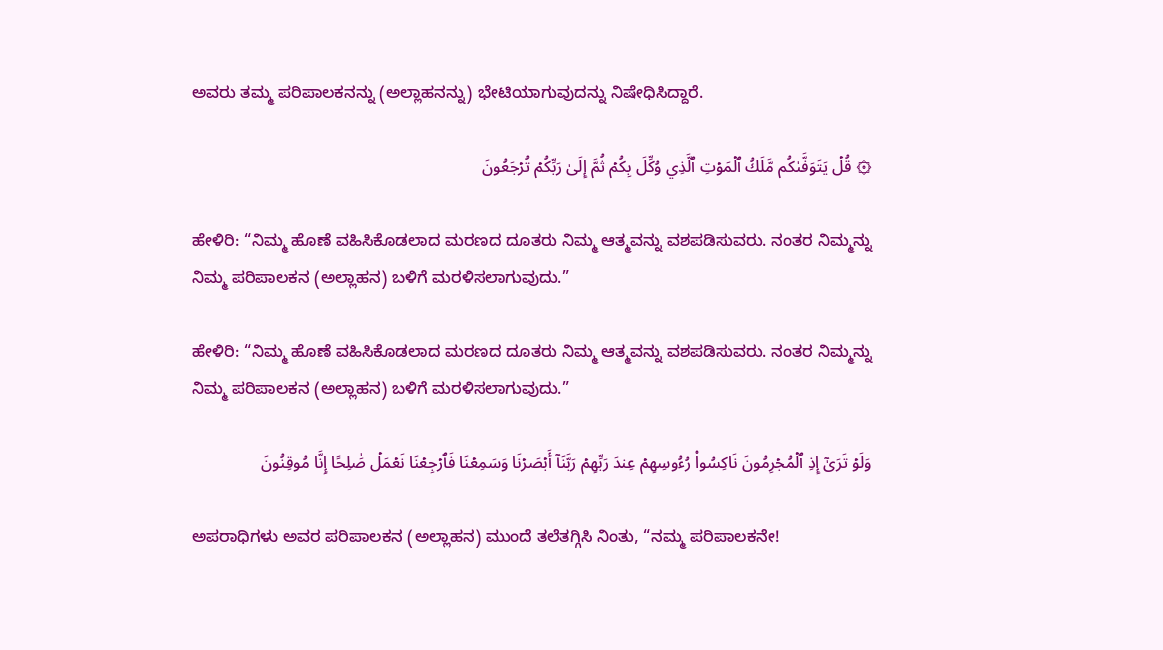ಅವರು ತಮ್ಮ ಪರಿಪಾಲಕನನ್ನು (ಅಲ್ಲಾಹನನ್ನು) ಭೇಟಿಯಾಗುವುದನ್ನು ನಿಷೇಧಿಸಿದ್ದಾರೆ.

۞ قُلۡ يَتَوَفَّىٰكُم مَّلَكُ ٱلۡمَوۡتِ ٱلَّذِي وُكِّلَ بِكُمۡ ثُمَّ إِلَىٰ رَبِّكُمۡ تُرۡجَعُونَ

ಹೇಳಿರಿ: “ನಿಮ್ಮ ಹೊಣೆ ವಹಿಸಿಕೊಡಲಾದ ಮರಣದ ದೂತರು ನಿಮ್ಮ ಆತ್ಮವನ್ನು ವಶಪಡಿಸುವರು. ನಂತರ ನಿಮ್ಮನ್ನು ನಿಮ್ಮ ಪರಿಪಾಲಕನ (ಅಲ್ಲಾಹನ) ಬಳಿಗೆ ಮರಳಿಸಲಾಗುವುದು.”

ಹೇಳಿರಿ: “ನಿಮ್ಮ ಹೊಣೆ ವಹಿಸಿಕೊಡಲಾದ ಮರಣದ ದೂತರು ನಿಮ್ಮ ಆತ್ಮವನ್ನು ವಶಪಡಿಸುವರು. ನಂತರ ನಿಮ್ಮನ್ನು ನಿಮ್ಮ ಪರಿಪಾಲಕನ (ಅಲ್ಲಾಹನ) ಬಳಿಗೆ ಮರಳಿಸಲಾಗುವುದು.”

وَلَوۡ تَرَىٰٓ إِذِ ٱلۡمُجۡرِمُونَ نَاكِسُواْ رُءُوسِهِمۡ عِندَ رَبِّهِمۡ رَبَّنَآ أَبۡصَرۡنَا وَسَمِعۡنَا فَٱرۡجِعۡنَا نَعۡمَلۡ صَٰلِحًا إِنَّا مُوقِنُونَ

ಅಪರಾಧಿಗಳು ಅವರ ಪರಿಪಾಲಕನ (ಅಲ್ಲಾಹನ) ಮುಂದೆ ತಲೆತಗ್ಗಿಸಿ ನಿಂತು, “ನಮ್ಮ ಪರಿಪಾಲಕನೇ!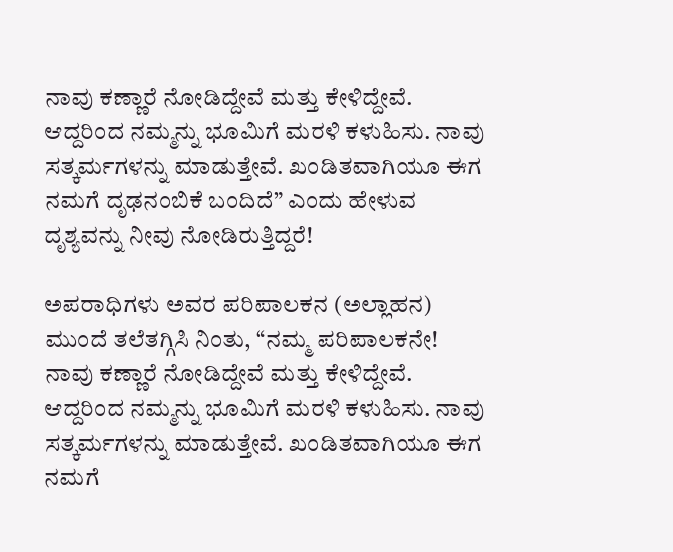ನಾವು ಕಣ್ಣಾರೆ ನೋಡಿದ್ದೇವೆ ಮತ್ತು ಕೇಳಿದ್ದೇವೆ. ಆದ್ದರಿಂದ ನಮ್ಮನ್ನು ಭೂಮಿಗೆ ಮರಳಿ ಕಳುಹಿಸು. ನಾವು ಸತ್ಕರ್ಮಗಳನ್ನು ಮಾಡುತ್ತೇವೆ. ಖಂಡಿತವಾಗಿಯೂ ಈಗ ನಮಗೆ ದೃಢನಂಬಿಕೆ ಬಂದಿದೆ” ಎಂದು ಹೇಳುವ ದೃಶ್ಯವನ್ನು ನೀವು ನೋಡಿರುತ್ತಿದ್ದರೆ!

ಅಪರಾಧಿಗಳು ಅವರ ಪರಿಪಾಲಕನ (ಅಲ್ಲಾಹನ) ಮುಂದೆ ತಲೆತಗ್ಗಿಸಿ ನಿಂತು, “ನಮ್ಮ ಪರಿಪಾಲಕನೇ! ನಾವು ಕಣ್ಣಾರೆ ನೋಡಿದ್ದೇವೆ ಮತ್ತು ಕೇಳಿದ್ದೇವೆ. ಆದ್ದರಿಂದ ನಮ್ಮನ್ನು ಭೂಮಿಗೆ ಮರಳಿ ಕಳುಹಿಸು. ನಾವು ಸತ್ಕರ್ಮಗಳನ್ನು ಮಾಡುತ್ತೇವೆ. ಖಂಡಿತವಾಗಿಯೂ ಈಗ ನಮಗೆ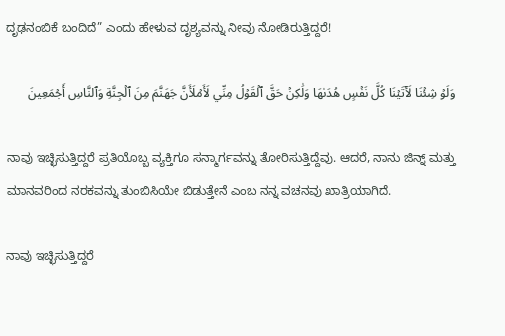ದೃಢನಂಬಿಕೆ ಬಂದಿದೆ” ಎಂದು ಹೇಳುವ ದೃಶ್ಯವನ್ನು ನೀವು ನೋಡಿರುತ್ತಿದ್ದರೆ!

وَلَوۡ شِئۡنَا لَأٓتَيۡنَا كُلَّ نَفۡسٍ هُدَىٰهَا وَلَٰكِنۡ حَقَّ ٱلۡقَوۡلُ مِنِّي لَأَمۡلَأَنَّ جَهَنَّمَ مِنَ ٱلۡجِنَّةِ وَٱلنَّاسِ أَجۡمَعِينَ

ನಾವು ಇಚ್ಛಿಸುತ್ತಿದ್ದರೆ ಪ್ರತಿಯೊಬ್ಬ ವ್ಯಕ್ತಿಗೂ ಸನ್ಮಾರ್ಗವನ್ನು ತೋರಿಸುತ್ತಿದ್ದೆವು. ಆದರೆ, ನಾನು ಜಿನ್ನ್ ಮತ್ತು ಮಾನವರಿಂದ ನರಕವನ್ನು ತುಂಬಿಸಿಯೇ ಬಿಡುತ್ತೇನೆ ಎಂಬ ನನ್ನ ವಚನವು ಖಾತ್ರಿಯಾಗಿದೆ.

ನಾವು ಇಚ್ಛಿಸುತ್ತಿದ್ದರೆ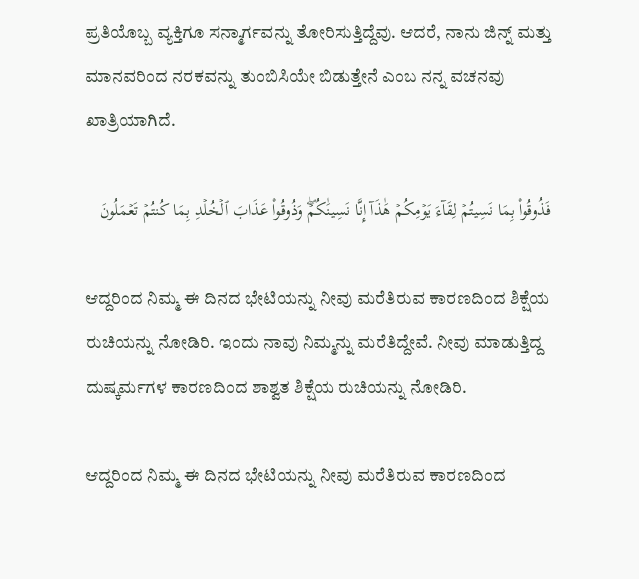ಪ್ರತಿಯೊಬ್ಬ ವ್ಯಕ್ತಿಗೂ ಸನ್ಮಾರ್ಗವನ್ನು ತೋರಿಸುತ್ತಿದ್ದೆವು. ಆದರೆ, ನಾನು ಜಿನ್ನ್ ಮತ್ತು ಮಾನವರಿಂದ ನರಕವನ್ನು ತುಂಬಿಸಿಯೇ ಬಿಡುತ್ತೇನೆ ಎಂಬ ನನ್ನ ವಚನವು ಖಾತ್ರಿಯಾಗಿದೆ.

فَذُوقُواْ بِمَا نَسِيتُمۡ لِقَآءَ يَوۡمِكُمۡ هَٰذَآ إِنَّا نَسِينَٰكُمۡۖ وَذُوقُواْ عَذَابَ ٱلۡخُلۡدِ بِمَا كُنتُمۡ تَعۡمَلُونَ

ಆದ್ದರಿಂದ ನಿಮ್ಮ ಈ ದಿನದ ಭೇಟಿಯನ್ನು ನೀವು ಮರೆತಿರುವ ಕಾರಣದಿಂದ ಶಿಕ್ಷೆಯ ರುಚಿಯನ್ನು ನೋಡಿರಿ. ಇಂದು ನಾವು ನಿಮ್ಮನ್ನು ಮರೆತಿದ್ದೇವೆ. ನೀವು ಮಾಡುತ್ತಿದ್ದ ದುಷ್ಕರ್ಮಗಳ ಕಾರಣದಿಂದ ಶಾಶ್ವತ ಶಿಕ್ಷೆಯ ರುಚಿಯನ್ನು ನೋಡಿರಿ.

ಆದ್ದರಿಂದ ನಿಮ್ಮ ಈ ದಿನದ ಭೇಟಿಯನ್ನು ನೀವು ಮರೆತಿರುವ ಕಾರಣದಿಂದ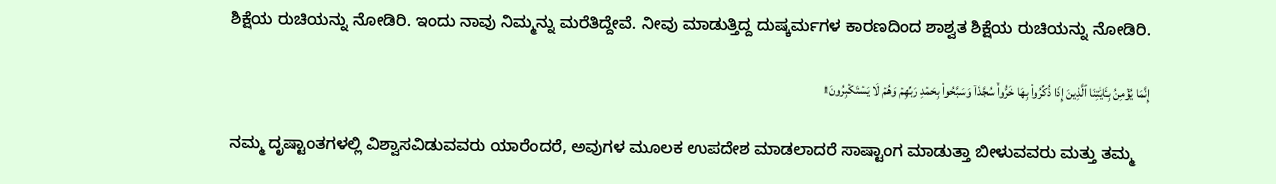ಶಿಕ್ಷೆಯ ರುಚಿಯನ್ನು ನೋಡಿರಿ. ಇಂದು ನಾವು ನಿಮ್ಮನ್ನು ಮರೆತಿದ್ದೇವೆ. ನೀವು ಮಾಡುತ್ತಿದ್ದ ದುಷ್ಕರ್ಮಗಳ ಕಾರಣದಿಂದ ಶಾಶ್ವತ ಶಿಕ್ಷೆಯ ರುಚಿಯನ್ನು ನೋಡಿರಿ.

إِنَّمَا يُؤۡمِنُ بِـَٔايَٰتِنَا ٱلَّذِينَ إِذَا ذُكِّرُواْ بِهَا خَرُّواْۤ سُجَّدٗاۤ وَسَبَّحُواْ بِحَمۡدِ رَبِّهِمۡ وَهُمۡ لَا يَسۡتَكۡبِرُونَ۩

ನಮ್ಮ ದೃಷ್ಟಾಂತಗಳಲ್ಲಿ ವಿಶ್ವಾಸವಿಡುವವರು ಯಾರೆಂದರೆ, ಅವುಗಳ ಮೂಲಕ ಉಪದೇಶ ಮಾಡಲಾದರೆ ಸಾಷ್ಟಾಂಗ ಮಾಡುತ್ತಾ ಬೀಳುವವರು ಮತ್ತು ತಮ್ಮ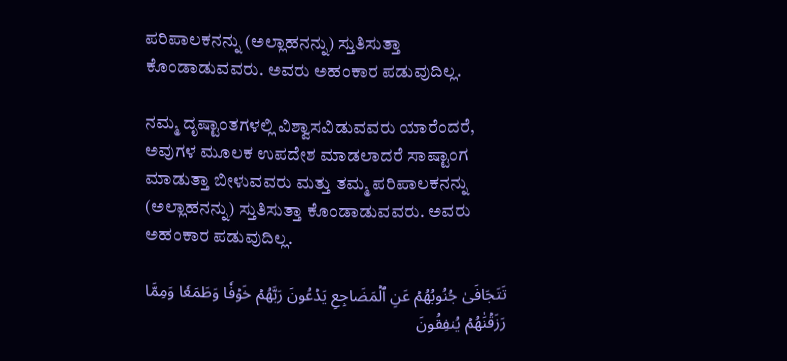ಪರಿಪಾಲಕನನ್ನು (ಅಲ್ಲಾಹನನ್ನು) ಸ್ತುತಿಸುತ್ತಾ ಕೊಂಡಾಡುವವರು. ಅವರು ಅಹಂಕಾರ ಪಡುವುದಿಲ್ಲ.

ನಮ್ಮ ದೃಷ್ಟಾಂತಗಳಲ್ಲಿ ವಿಶ್ವಾಸವಿಡುವವರು ಯಾರೆಂದರೆ, ಅವುಗಳ ಮೂಲಕ ಉಪದೇಶ ಮಾಡಲಾದರೆ ಸಾಷ್ಟಾಂಗ ಮಾಡುತ್ತಾ ಬೀಳುವವರು ಮತ್ತು ತಮ್ಮ ಪರಿಪಾಲಕನನ್ನು (ಅಲ್ಲಾಹನನ್ನು) ಸ್ತುತಿಸುತ್ತಾ ಕೊಂಡಾಡುವವರು. ಅವರು ಅಹಂಕಾರ ಪಡುವುದಿಲ್ಲ.

تَتَجَافَىٰ جُنُوبُهُمۡ عَنِ ٱلۡمَضَاجِعِ يَدۡعُونَ رَبَّهُمۡ خَوۡفٗا وَطَمَعٗا وَمِمَّا رَزَقۡنَٰهُمۡ يُنفِقُونَ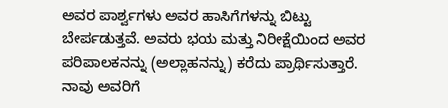ಅವರ ಪಾರ್ಶ್ವಗಳು ಅವರ ಹಾಸಿಗೆಗಳನ್ನು ಬಿಟ್ಟು ಬೇರ್ಪಡುತ್ತವೆ. ಅವರು ಭಯ ಮತ್ತು ನಿರೀಕ್ಷೆಯಿಂದ ಅವರ ಪರಿಪಾಲಕನನ್ನು (ಅಲ್ಲಾಹನನ್ನು) ಕರೆದು ಪ್ರಾರ್ಥಿಸುತ್ತಾರೆ. ನಾವು ಅವರಿಗೆ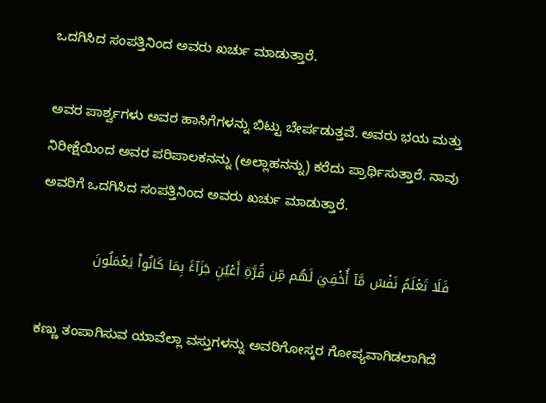ಒದಗಿಸಿದ ಸಂಪತ್ತಿನಿಂದ ಅವರು ಖರ್ಚು ಮಾಡುತ್ತಾರೆ.

ಅವರ ಪಾರ್ಶ್ವಗಳು ಅವರ ಹಾಸಿಗೆಗಳನ್ನು ಬಿಟ್ಟು ಬೇರ್ಪಡುತ್ತವೆ. ಅವರು ಭಯ ಮತ್ತು ನಿರೀಕ್ಷೆಯಿಂದ ಅವರ ಪರಿಪಾಲಕನನ್ನು (ಅಲ್ಲಾಹನನ್ನು) ಕರೆದು ಪ್ರಾರ್ಥಿಸುತ್ತಾರೆ. ನಾವು ಅವರಿಗೆ ಒದಗಿಸಿದ ಸಂಪತ್ತಿನಿಂದ ಅವರು ಖರ್ಚು ಮಾಡುತ್ತಾರೆ.

فَلَا تَعۡلَمُ نَفۡسٞ مَّآ أُخۡفِيَ لَهُم مِّن قُرَّةِ أَعۡيُنٖ جَزَآءَۢ بِمَا كَانُواْ يَعۡمَلُونَ

ಕಣ್ಣು ತಂಪಾಗಿಸುವ ಯಾವೆಲ್ಲಾ ವಸ್ತುಗಳನ್ನು ಅವರಿಗೋಸ್ಕರ ಗೋಪ್ಯವಾಗಿಡಲಾಗಿದೆ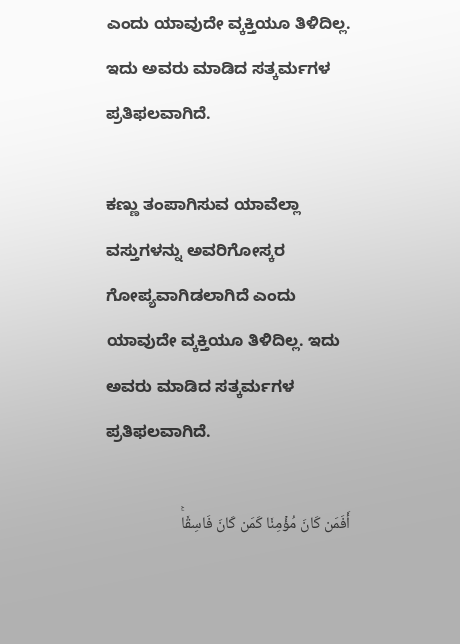ಎಂದು ಯಾವುದೇ ವ್ಕಕ್ತಿಯೂ ತಿಳಿದಿಲ್ಲ. ಇದು ಅವರು ಮಾಡಿದ ಸತ್ಕರ್ಮಗಳ ಪ್ರತಿಫಲವಾಗಿದೆ.

ಕಣ್ಣು ತಂಪಾಗಿಸುವ ಯಾವೆಲ್ಲಾ ವಸ್ತುಗಳನ್ನು ಅವರಿಗೋಸ್ಕರ ಗೋಪ್ಯವಾಗಿಡಲಾಗಿದೆ ಎಂದು ಯಾವುದೇ ವ್ಕಕ್ತಿಯೂ ತಿಳಿದಿಲ್ಲ. ಇದು ಅವರು ಮಾಡಿದ ಸತ್ಕರ್ಮಗಳ ಪ್ರತಿಫಲವಾಗಿದೆ.

أَفَمَن كَانَ مُؤۡمِنٗا كَمَن كَانَ فَاسِقٗاۚ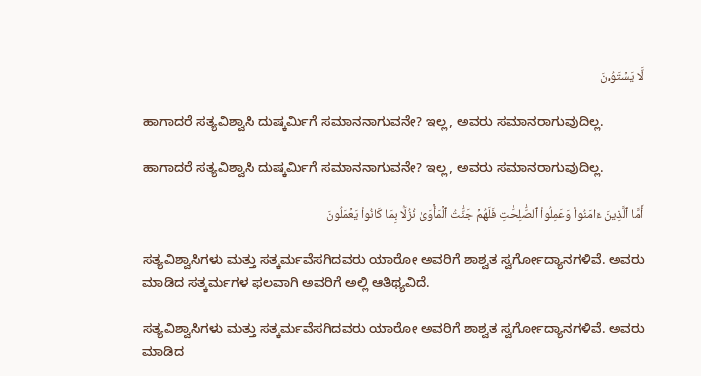لَّا يَسۡتَوُۥنَ

ಹಾಗಾದರೆ ಸತ್ಯವಿಶ್ವಾಸಿ ದುಷ್ಕರ್ಮಿಗೆ ಸಮಾನನಾಗುವನೇ? ಇಲ್ಲ, ಅವರು ಸಮಾನರಾಗುವುದಿಲ್ಲ.

ಹಾಗಾದರೆ ಸತ್ಯವಿಶ್ವಾಸಿ ದುಷ್ಕರ್ಮಿಗೆ ಸಮಾನನಾಗುವನೇ? ಇಲ್ಲ, ಅವರು ಸಮಾನರಾಗುವುದಿಲ್ಲ.

أَمَّا ٱلَّذِينَ ءَامَنُواْ وَعَمِلُواْ ٱلصَّٰلِحَٰتِ فَلَهُمۡ جَنَّٰتُ ٱلۡمَأۡوَىٰ نُزُلَۢا بِمَا كَانُواْ يَعۡمَلُونَ

ಸತ್ಯವಿಶ್ವಾಸಿಗಳು ಮತ್ತು ಸತ್ಕರ್ಮವೆಸಗಿದವರು ಯಾರೋ ಅವರಿಗೆ ಶಾಶ್ವತ ಸ್ವರ್ಗೋದ್ಯಾನಗಳಿವೆ. ಅವರು ಮಾಡಿದ ಸತ್ಕರ್ಮಗಳ ಫಲವಾಗಿ ಅವರಿಗೆ ಅಲ್ಲಿ ಆತಿಥ್ಯವಿದೆ.

ಸತ್ಯವಿಶ್ವಾಸಿಗಳು ಮತ್ತು ಸತ್ಕರ್ಮವೆಸಗಿದವರು ಯಾರೋ ಅವರಿಗೆ ಶಾಶ್ವತ ಸ್ವರ್ಗೋದ್ಯಾನಗಳಿವೆ. ಅವರು ಮಾಡಿದ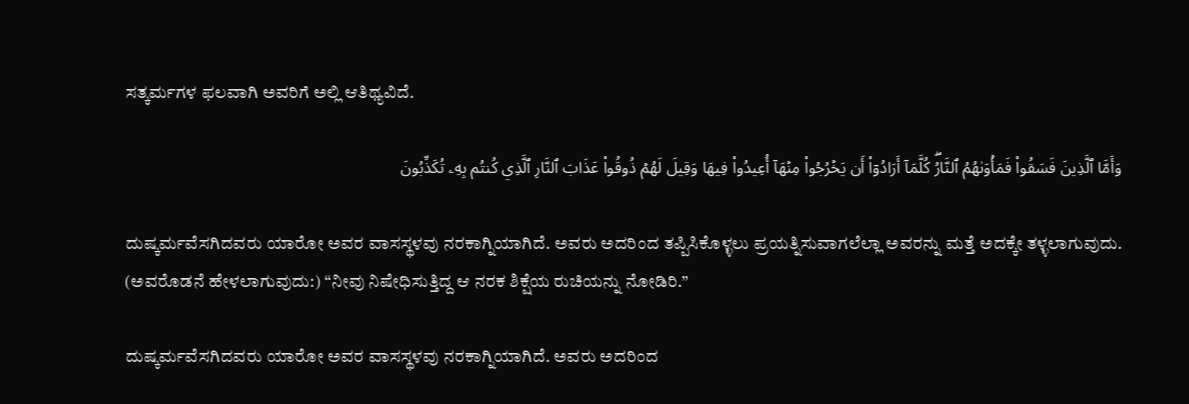ಸತ್ಕರ್ಮಗಳ ಫಲವಾಗಿ ಅವರಿಗೆ ಅಲ್ಲಿ ಆತಿಥ್ಯವಿದೆ.

وَأَمَّا ٱلَّذِينَ فَسَقُواْ فَمَأۡوَىٰهُمُ ٱلنَّارُۖ كُلَّمَآ أَرَادُوٓاْ أَن يَخۡرُجُواْ مِنۡهَآ أُعِيدُواْ فِيهَا وَقِيلَ لَهُمۡ ذُوقُواْ عَذَابَ ٱلنَّارِ ٱلَّذِي كُنتُم بِهِۦ تُكَذِّبُونَ

ದುಷ್ಕರ್ಮವೆಸಗಿದವರು ಯಾರೋ ಅವರ ವಾಸಸ್ಥಳವು ನರಕಾಗ್ನಿಯಾಗಿದೆ. ಅವರು ಅದರಿಂದ ತಪ್ಪಿಸಿಕೊಳ್ಳಲು ಪ್ರಯತ್ನಿಸುವಾಗಲೆಲ್ಲಾ ಅವರನ್ನು ಮತ್ತೆ ಅದಕ್ಕೇ ತಳ್ಳಲಾಗುವುದು. (ಅವರೊಡನೆ ಹೇಳಲಾಗುವುದು:) “ನೀವು ನಿಷೇಧಿಸುತ್ತಿದ್ದ ಆ ನರಕ ಶಿಕ್ಷೆಯ ರುಚಿಯನ್ನು ನೋಡಿರಿ.”

ದುಷ್ಕರ್ಮವೆಸಗಿದವರು ಯಾರೋ ಅವರ ವಾಸಸ್ಥಳವು ನರಕಾಗ್ನಿಯಾಗಿದೆ. ಅವರು ಅದರಿಂದ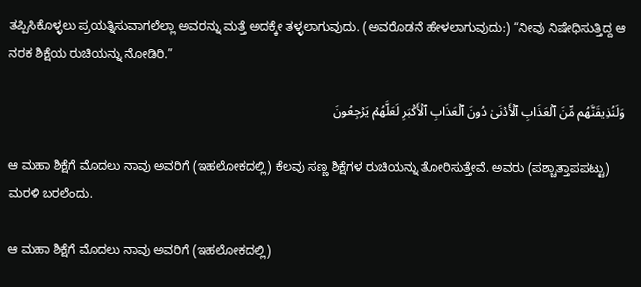ತಪ್ಪಿಸಿಕೊಳ್ಳಲು ಪ್ರಯತ್ನಿಸುವಾಗಲೆಲ್ಲಾ ಅವರನ್ನು ಮತ್ತೆ ಅದಕ್ಕೇ ತಳ್ಳಲಾಗುವುದು. (ಅವರೊಡನೆ ಹೇಳಲಾಗುವುದು:) “ನೀವು ನಿಷೇಧಿಸುತ್ತಿದ್ದ ಆ ನರಕ ಶಿಕ್ಷೆಯ ರುಚಿಯನ್ನು ನೋಡಿರಿ.”

وَلَنُذِيقَنَّهُم مِّنَ ٱلۡعَذَابِ ٱلۡأَدۡنَىٰ دُونَ ٱلۡعَذَابِ ٱلۡأَكۡبَرِ لَعَلَّهُمۡ يَرۡجِعُونَ

ಆ ಮಹಾ ಶಿಕ್ಷೆಗೆ ಮೊದಲು ನಾವು ಅವರಿಗೆ (ಇಹಲೋಕದಲ್ಲಿ) ಕೆಲವು ಸಣ್ಣ ಶಿಕ್ಷೆಗಳ ರುಚಿಯನ್ನು ತೋರಿಸುತ್ತೇವೆ. ಅವರು (ಪಶ್ಚಾತ್ತಾಪಪಟ್ಟು) ಮರಳಿ ಬರಲೆಂದು.

ಆ ಮಹಾ ಶಿಕ್ಷೆಗೆ ಮೊದಲು ನಾವು ಅವರಿಗೆ (ಇಹಲೋಕದಲ್ಲಿ)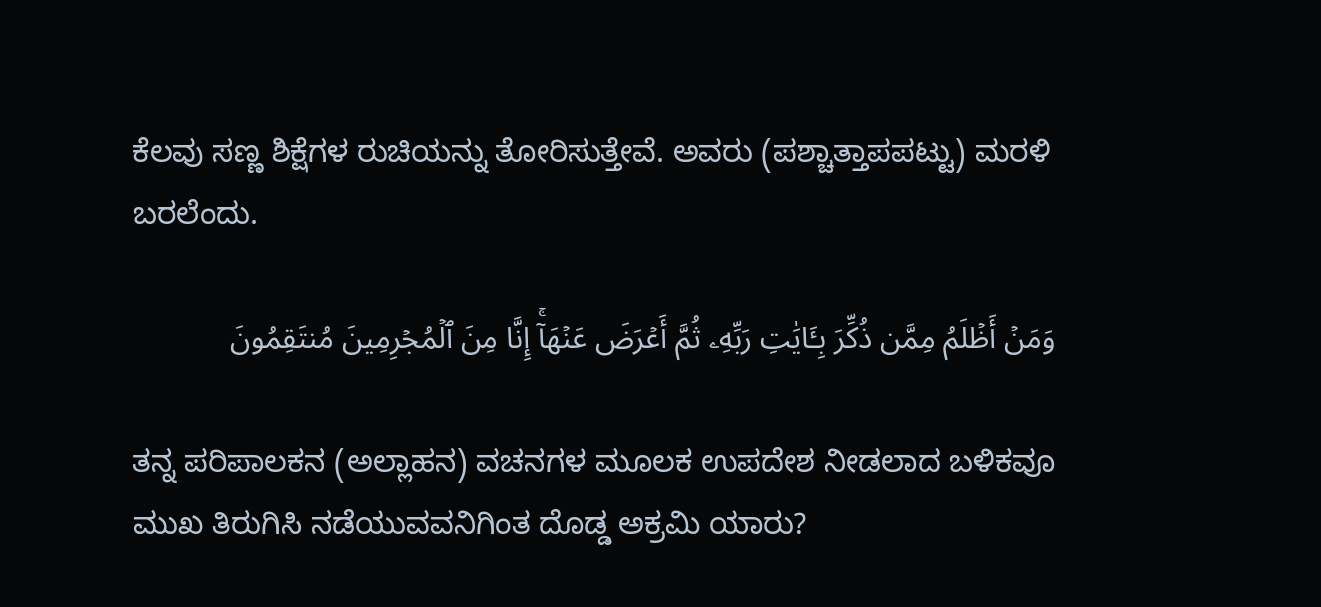ಕೆಲವು ಸಣ್ಣ ಶಿಕ್ಷೆಗಳ ರುಚಿಯನ್ನು ತೋರಿಸುತ್ತೇವೆ. ಅವರು (ಪಶ್ಚಾತ್ತಾಪಪಟ್ಟು) ಮರಳಿ ಬರಲೆಂದು.

وَمَنۡ أَظۡلَمُ مِمَّن ذُكِّرَ بِـَٔايَٰتِ رَبِّهِۦ ثُمَّ أَعۡرَضَ عَنۡهَآۚ إِنَّا مِنَ ٱلۡمُجۡرِمِينَ مُنتَقِمُونَ

ತನ್ನ ಪರಿಪಾಲಕನ (ಅಲ್ಲಾಹನ) ವಚನಗಳ ಮೂಲಕ ಉಪದೇಶ ನೀಡಲಾದ ಬಳಿಕವೂ ಮುಖ ತಿರುಗಿಸಿ ನಡೆಯುವವನಿಗಿಂತ ದೊಡ್ಡ ಅಕ್ರಮಿ ಯಾರು?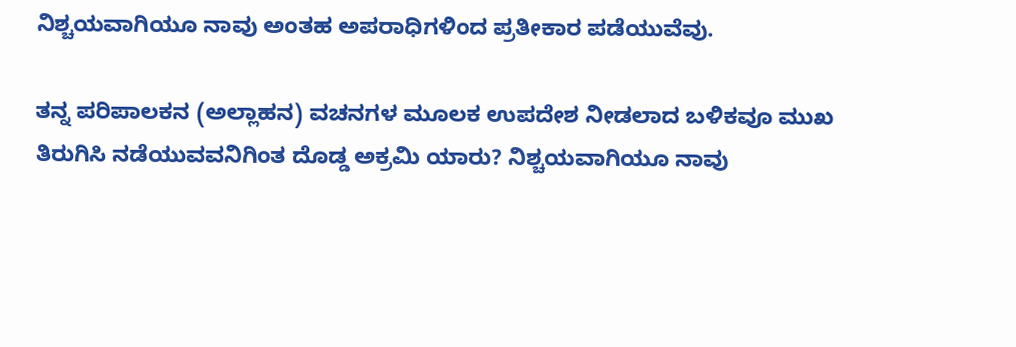ನಿಶ್ಚಯವಾಗಿಯೂ ನಾವು ಅಂತಹ ಅಪರಾಧಿಗಳಿಂದ ಪ್ರತೀಕಾರ ಪಡೆಯುವೆವು.

ತನ್ನ ಪರಿಪಾಲಕನ (ಅಲ್ಲಾಹನ) ವಚನಗಳ ಮೂಲಕ ಉಪದೇಶ ನೀಡಲಾದ ಬಳಿಕವೂ ಮುಖ ತಿರುಗಿಸಿ ನಡೆಯುವವನಿಗಿಂತ ದೊಡ್ಡ ಅಕ್ರಮಿ ಯಾರು? ನಿಶ್ಚಯವಾಗಿಯೂ ನಾವು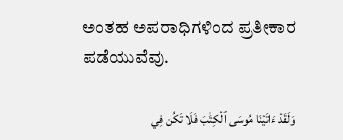ಅಂತಹ ಅಪರಾಧಿಗಳಿಂದ ಪ್ರತೀಕಾರ ಪಡೆಯುವೆವು.

وَلَقَدۡ ءَاتَيۡنَا مُوسَى ٱلۡكِتَٰبَ فَلَا تَكُن فِي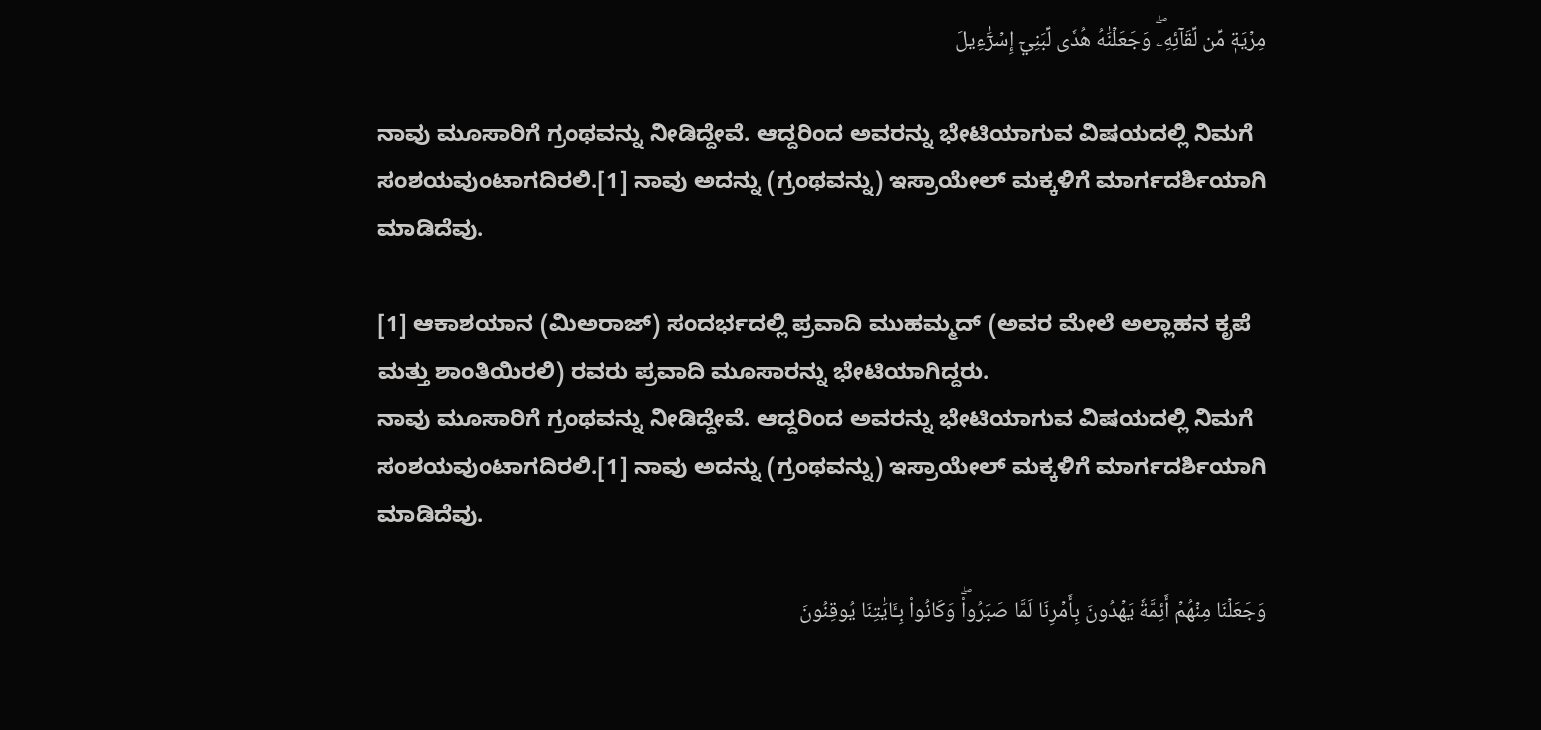مِرۡيَةٖ مِّن لِّقَآئِهِۦۖ وَجَعَلۡنَٰهُ هُدٗى لِّبَنِيٓ إِسۡرَٰٓءِيلَ

ನಾವು ಮೂಸಾರಿಗೆ ಗ್ರಂಥವನ್ನು ನೀಡಿದ್ದೇವೆ. ಆದ್ದರಿಂದ ಅವರನ್ನು ಭೇಟಿಯಾಗುವ ವಿಷಯದಲ್ಲಿ ನಿಮಗೆ ಸಂಶಯವುಂಟಾಗದಿರಲಿ.[1] ನಾವು ಅದನ್ನು (ಗ್ರಂಥವನ್ನು) ಇಸ್ರಾಯೇಲ್ ಮಕ್ಕಳಿಗೆ ಮಾರ್ಗದರ್ಶಿಯಾಗಿ ಮಾಡಿದೆವು.

[1] ಆಕಾಶಯಾನ (ಮಿಅರಾಜ್) ಸಂದರ್ಭದಲ್ಲಿ ಪ್ರವಾದಿ ಮುಹಮ್ಮದ್ (ಅವರ ಮೇಲೆ ಅಲ್ಲಾಹನ ಕೃಪೆ ಮತ್ತು ಶಾಂತಿಯಿರಲಿ) ರವರು ಪ್ರವಾದಿ ಮೂಸಾರನ್ನು ಭೇಟಿಯಾಗಿದ್ದರು.
ನಾವು ಮೂಸಾರಿಗೆ ಗ್ರಂಥವನ್ನು ನೀಡಿದ್ದೇವೆ. ಆದ್ದರಿಂದ ಅವರನ್ನು ಭೇಟಿಯಾಗುವ ವಿಷಯದಲ್ಲಿ ನಿಮಗೆ ಸಂಶಯವುಂಟಾಗದಿರಲಿ.[1] ನಾವು ಅದನ್ನು (ಗ್ರಂಥವನ್ನು) ಇಸ್ರಾಯೇಲ್ ಮಕ್ಕಳಿಗೆ ಮಾರ್ಗದರ್ಶಿಯಾಗಿ ಮಾಡಿದೆವು.

وَجَعَلۡنَا مِنۡهُمۡ أَئِمَّةٗ يَهۡدُونَ بِأَمۡرِنَا لَمَّا صَبَرُواْۖ وَكَانُواْ بِـَٔايَٰتِنَا يُوقِنُونَ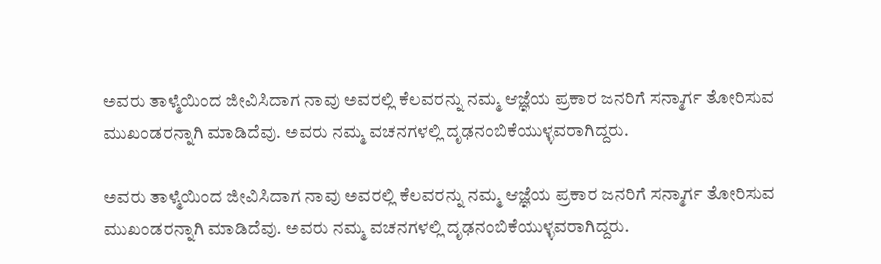ಅವರು ತಾಳ್ಮೆಯಿಂದ ಜೀವಿಸಿದಾಗ ನಾವು ಅವರಲ್ಲಿ ಕೆಲವರನ್ನು ನಮ್ಮ ಆಜ್ಞೆಯ ಪ್ರಕಾರ ಜನರಿಗೆ ಸನ್ಮಾರ್ಗ ತೋರಿಸುವ ಮುಖಂಡರನ್ನಾಗಿ ಮಾಡಿದೆವು. ಅವರು ನಮ್ಮ ವಚನಗಳಲ್ಲಿ ದೃಢನಂಬಿಕೆಯುಳ್ಳವರಾಗಿದ್ದರು.

ಅವರು ತಾಳ್ಮೆಯಿಂದ ಜೀವಿಸಿದಾಗ ನಾವು ಅವರಲ್ಲಿ ಕೆಲವರನ್ನು ನಮ್ಮ ಆಜ್ಞೆಯ ಪ್ರಕಾರ ಜನರಿಗೆ ಸನ್ಮಾರ್ಗ ತೋರಿಸುವ ಮುಖಂಡರನ್ನಾಗಿ ಮಾಡಿದೆವು. ಅವರು ನಮ್ಮ ವಚನಗಳಲ್ಲಿ ದೃಢನಂಬಿಕೆಯುಳ್ಳವರಾಗಿದ್ದರು.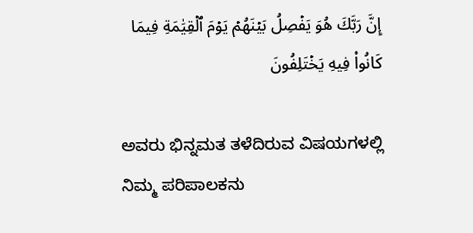إِنَّ رَبَّكَ هُوَ يَفۡصِلُ بَيۡنَهُمۡ يَوۡمَ ٱلۡقِيَٰمَةِ فِيمَا كَانُواْ فِيهِ يَخۡتَلِفُونَ

ಅವರು ಭಿನ್ನಮತ ತಳೆದಿರುವ ವಿಷಯಗಳಲ್ಲಿ ನಿಮ್ಮ ಪರಿಪಾಲಕನು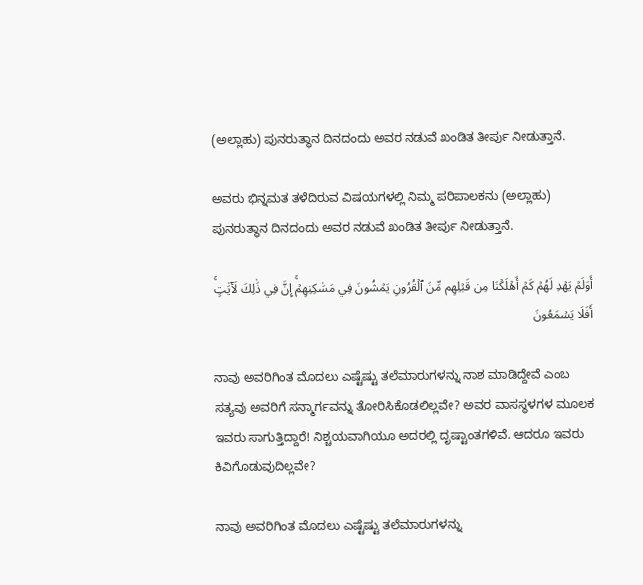(ಅಲ್ಲಾಹು) ಪುನರುತ್ಥಾನ ದಿನದಂದು ಅವರ ನಡುವೆ ಖಂಡಿತ ತೀರ್ಪು ನೀಡುತ್ತಾನೆ.

ಅವರು ಭಿನ್ನಮತ ತಳೆದಿರುವ ವಿಷಯಗಳಲ್ಲಿ ನಿಮ್ಮ ಪರಿಪಾಲಕನು (ಅಲ್ಲಾಹು) ಪುನರುತ್ಥಾನ ದಿನದಂದು ಅವರ ನಡುವೆ ಖಂಡಿತ ತೀರ್ಪು ನೀಡುತ್ತಾನೆ.

أَوَلَمۡ يَهۡدِ لَهُمۡ كَمۡ أَهۡلَكۡنَا مِن قَبۡلِهِم مِّنَ ٱلۡقُرُونِ يَمۡشُونَ فِي مَسَٰكِنِهِمۡۚ إِنَّ فِي ذَٰلِكَ لَأٓيَٰتٍۚ أَفَلَا يَسۡمَعُونَ

ನಾವು ಅವರಿಗಿಂತ ಮೊದಲು ಎಷ್ಟೆಷ್ಟು ತಲೆಮಾರುಗಳನ್ನು ನಾಶ ಮಾಡಿದ್ದೇವೆ ಎಂಬ ಸತ್ಯವು ಅವರಿಗೆ ಸನ್ಮಾರ್ಗವನ್ನು ತೋರಿಸಿಕೊಡಲಿಲ್ಲವೇ? ಅವರ ವಾಸಸ್ಥಳಗಳ ಮೂಲಕ ಇವರು ಸಾಗುತ್ತಿದ್ದಾರೆ! ನಿಶ್ಚಯವಾಗಿಯೂ ಅದರಲ್ಲಿ ದೃಷ್ಟಾಂತಗಳಿವೆ. ಆದರೂ ಇವರು ಕಿವಿಗೊಡುವುದಿಲ್ಲವೇ?

ನಾವು ಅವರಿಗಿಂತ ಮೊದಲು ಎಷ್ಟೆಷ್ಟು ತಲೆಮಾರುಗಳನ್ನು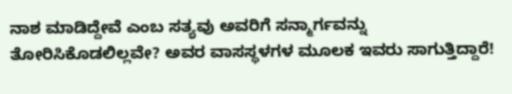ನಾಶ ಮಾಡಿದ್ದೇವೆ ಎಂಬ ಸತ್ಯವು ಅವರಿಗೆ ಸನ್ಮಾರ್ಗವನ್ನು ತೋರಿಸಿಕೊಡಲಿಲ್ಲವೇ? ಅವರ ವಾಸಸ್ಥಳಗಳ ಮೂಲಕ ಇವರು ಸಾಗುತ್ತಿದ್ದಾರೆ!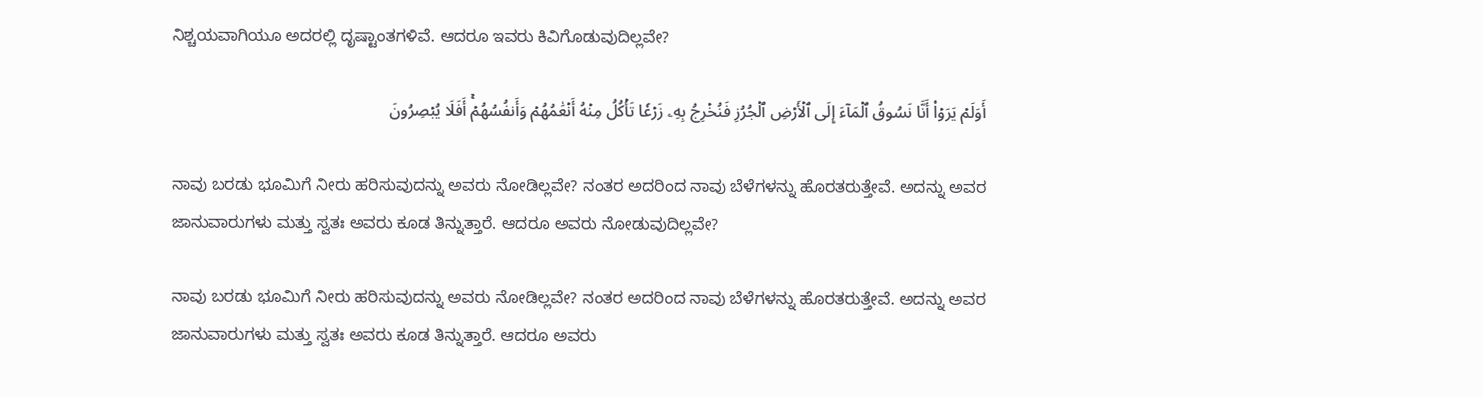ನಿಶ್ಚಯವಾಗಿಯೂ ಅದರಲ್ಲಿ ದೃಷ್ಟಾಂತಗಳಿವೆ. ಆದರೂ ಇವರು ಕಿವಿಗೊಡುವುದಿಲ್ಲವೇ?

أَوَلَمۡ يَرَوۡاْ أَنَّا نَسُوقُ ٱلۡمَآءَ إِلَى ٱلۡأَرۡضِ ٱلۡجُرُزِ فَنُخۡرِجُ بِهِۦ زَرۡعٗا تَأۡكُلُ مِنۡهُ أَنۡعَٰمُهُمۡ وَأَنفُسُهُمۡۚ أَفَلَا يُبۡصِرُونَ

ನಾವು ಬರಡು ಭೂಮಿಗೆ ನೀರು ಹರಿಸುವುದನ್ನು ಅವರು ನೋಡಿಲ್ಲವೇ? ನಂತರ ಅದರಿಂದ ನಾವು ಬೆಳೆಗಳನ್ನು ಹೊರತರುತ್ತೇವೆ. ಅದನ್ನು ಅವರ ಜಾನುವಾರುಗಳು ಮತ್ತು ಸ್ವತಃ ಅವರು ಕೂಡ ತಿನ್ನುತ್ತಾರೆ. ಆದರೂ ಅವರು ನೋಡುವುದಿಲ್ಲವೇ?

ನಾವು ಬರಡು ಭೂಮಿಗೆ ನೀರು ಹರಿಸುವುದನ್ನು ಅವರು ನೋಡಿಲ್ಲವೇ? ನಂತರ ಅದರಿಂದ ನಾವು ಬೆಳೆಗಳನ್ನು ಹೊರತರುತ್ತೇವೆ. ಅದನ್ನು ಅವರ ಜಾನುವಾರುಗಳು ಮತ್ತು ಸ್ವತಃ ಅವರು ಕೂಡ ತಿನ್ನುತ್ತಾರೆ. ಆದರೂ ಅವರು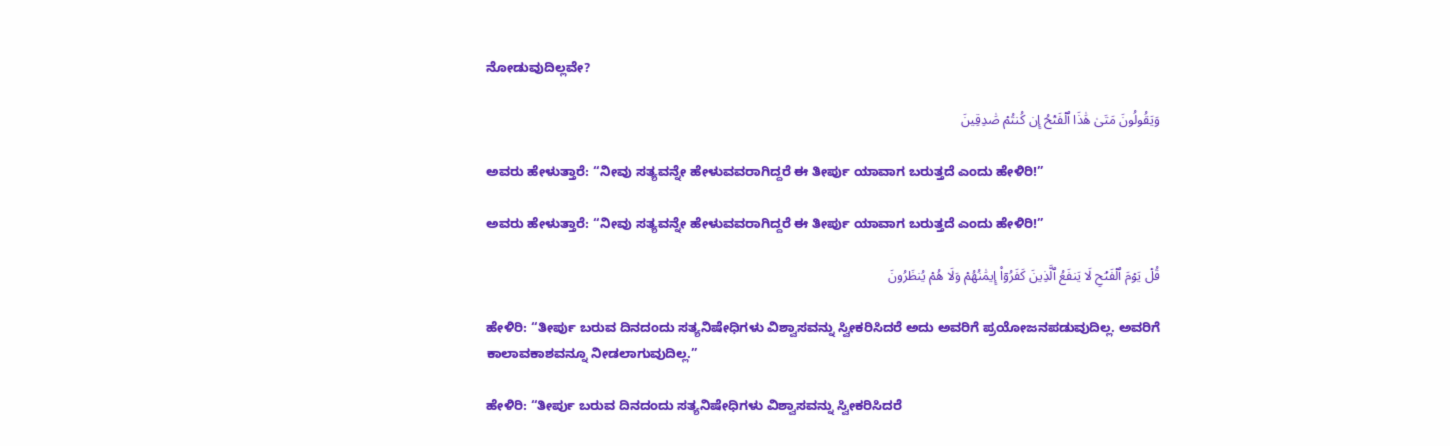ನೋಡುವುದಿಲ್ಲವೇ?

وَيَقُولُونَ مَتَىٰ هَٰذَا ٱلۡفَتۡحُ إِن كُنتُمۡ صَٰدِقِينَ

ಅವರು ಹೇಳುತ್ತಾರೆ: “ನೀವು ಸತ್ಯವನ್ನೇ ಹೇಳುವವರಾಗಿದ್ದರೆ ಈ ತೀರ್ಪು ಯಾವಾಗ ಬರುತ್ತದೆ ಎಂದು ಹೇಳಿರಿ!”

ಅವರು ಹೇಳುತ್ತಾರೆ: “ನೀವು ಸತ್ಯವನ್ನೇ ಹೇಳುವವರಾಗಿದ್ದರೆ ಈ ತೀರ್ಪು ಯಾವಾಗ ಬರುತ್ತದೆ ಎಂದು ಹೇಳಿರಿ!”

قُلۡ يَوۡمَ ٱلۡفَتۡحِ لَا يَنفَعُ ٱلَّذِينَ كَفَرُوٓاْ إِيمَٰنُهُمۡ وَلَا هُمۡ يُنظَرُونَ

ಹೇಳಿರಿ: “ತೀರ್ಪು ಬರುವ ದಿನದಂದು ಸತ್ಯನಿಷೇಧಿಗಳು ವಿಶ್ವಾಸವನ್ನು ಸ್ವೀಕರಿಸಿದರೆ ಅದು ಅವರಿಗೆ ಪ್ರಯೋಜನಪಡುವುದಿಲ್ಲ. ಅವರಿಗೆ ಕಾಲಾವಕಾಶವನ್ನೂ ನೀಡಲಾಗುವುದಿಲ್ಲ.”

ಹೇಳಿರಿ: “ತೀರ್ಪು ಬರುವ ದಿನದಂದು ಸತ್ಯನಿಷೇಧಿಗಳು ವಿಶ್ವಾಸವನ್ನು ಸ್ವೀಕರಿಸಿದರೆ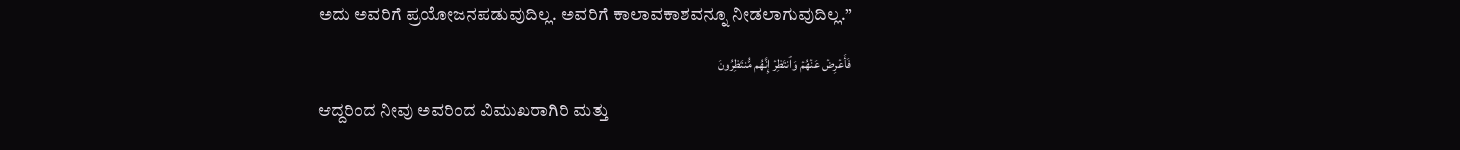ಅದು ಅವರಿಗೆ ಪ್ರಯೋಜನಪಡುವುದಿಲ್ಲ. ಅವರಿಗೆ ಕಾಲಾವಕಾಶವನ್ನೂ ನೀಡಲಾಗುವುದಿಲ್ಲ.”

فَأَعۡرِضۡ عَنۡهُمۡ وَٱنتَظِرۡ إِنَّهُم مُّنتَظِرُونَ

ಆದ್ದರಿಂದ ನೀವು ಅವರಿಂದ ವಿಮುಖರಾಗಿರಿ ಮತ್ತು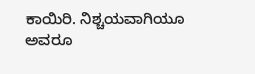ಕಾಯಿರಿ. ನಿಶ್ಚಯವಾಗಿಯೂ ಅವರೂ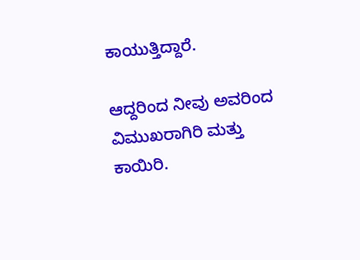ಕಾಯುತ್ತಿದ್ದಾರೆ.

ಆದ್ದರಿಂದ ನೀವು ಅವರಿಂದ ವಿಮುಖರಾಗಿರಿ ಮತ್ತು ಕಾಯಿರಿ.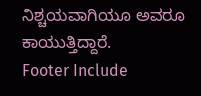ನಿಶ್ಚಯವಾಗಿಯೂ ಅವರೂ ಕಾಯುತ್ತಿದ್ದಾರೆ.
Footer Include